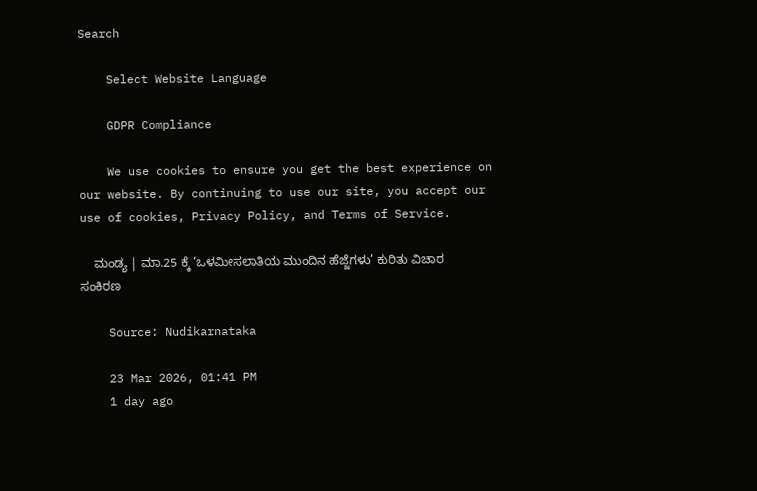Search

    Select Website Language

    GDPR Compliance

    We use cookies to ensure you get the best experience on our website. By continuing to use our site, you accept our use of cookies, Privacy Policy, and Terms of Service.

    ಮಂಡ್ಯ | ಮಾ.25 ಕ್ಕೆ ‘ಒಳಮೀಸಲಾತಿಯ ಮುಂದಿನ ಹೆಜ್ಜೆಗಳು’ ಕುರಿತು ವಿಚಾರ ಸಂಕಿರಣ

    Source: Nudikarnataka

    23 Mar 2026, 01:41 PM
    1 day ago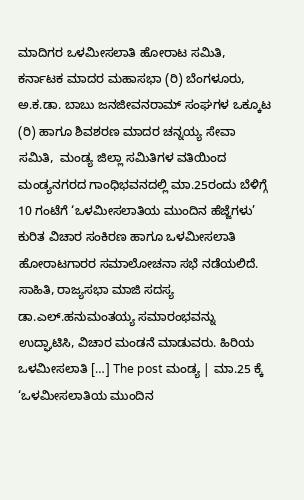ಮಾದಿಗರ ಒಳಮೀಸಲಾತಿ ಹೋರಾಟ ಸಮಿತಿ, ಕರ್ನಾಟಕ ಮಾದರ ಮಹಾಸಭಾ (ರಿ) ಬೆಂಗಳೂರು, ಅ.ಕ.ಡಾ. ಬಾಬು ಜನಜೀವನರಾಮ್ ಸಂಘಗಳ ಒಕ್ಕೂಟ (ರಿ) ಹಾಗೂ ಶಿವಶರಣ ಮಾದರ ಚನ್ನಯ್ಯ ಸೇವಾ ಸಮಿತಿ,  ಮಂಡ್ಯ ಜಿಲ್ಲಾ ಸಮಿತಿಗಳ ವತಿಯಿಂದ ಮಂಡ್ಯನಗರದ ಗಾಂಧಿಭವನದಲ್ಲಿ ಮಾ.25ರಂದು ಬೆಳಿಗ್ಗೆ 10 ಗಂಟೆಗೆ ‘ಒಳಮೀಸಲಾತಿಯ ಮುಂದಿನ ಹೆಜ್ಜೆಗಳು’ ಕುರಿತ ವಿಚಾರ ಸಂಕಿರಣ ಹಾಗೂ ಒಳಮೀಸಲಾತಿ ಹೋರಾಟಗಾರರ ಸಮಾಲೋಚನಾ ಸಭೆ ನಡೆಯಲಿದೆ. ಸಾಹಿತಿ, ರಾಜ್ಯಸಭಾ ಮಾಜಿ ಸದಸ್ಯ ಡಾ.ಎಲ್.ಹನುಮಂತಯ್ಯ ಸಮಾರಂಭವನ್ನು ಉದ್ಘಾಟಿಸಿ, ವಿಚಾರ ಮಂಡನೆ ಮಾಡುವರು. ಹಿರಿಯ ಒಳಮೀಸಲಾತಿ […] The post ಮಂಡ್ಯ | ಮಾ.25 ಕ್ಕೆ ‘ಒಳಮೀಸಲಾತಿಯ ಮುಂದಿನ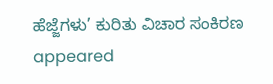ಹೆಜ್ಜೆಗಳು’ ಕುರಿತು ವಿಚಾರ ಸಂಕಿರಣ appeared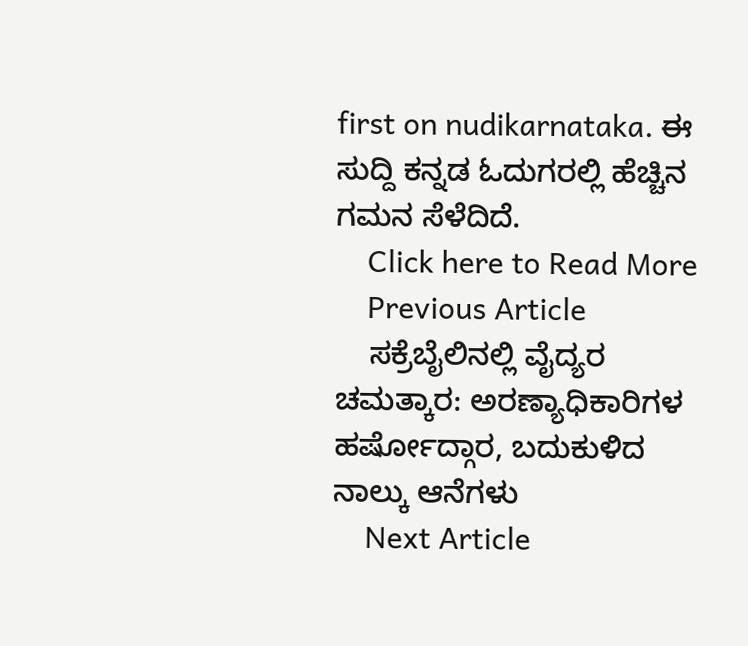first on nudikarnataka. ಈ ಸುದ್ದಿ ಕನ್ನಡ ಓದುಗರಲ್ಲಿ ಹೆಚ್ಚಿನ ಗಮನ ಸೆಳೆದಿದೆ.
    Click here to Read More
    Previous Article
    ಸಕ್ರೆಬೈಲಿನಲ್ಲಿ ವೈದ್ಯರ ಚಮತ್ಕಾರ: ಅರಣ್ಯಾಧಿಕಾರಿಗಳ ಹರ್ಷೋದ್ಗಾರ, ಬದುಕುಳಿದ ನಾಲ್ಕು ಆನೆಗಳು
    Next Article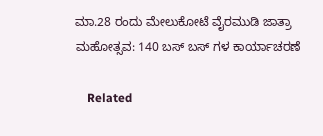ಮಾ.28 ರಂದು ಮೇಲುಕೋಟೆ ವೈರಮುಡಿ ಜಾತ್ರಾ ಮಹೋತ್ಸವ: 140 ಬಸ್ ಬಸ್ ಗಳ ಕಾರ್ಯಾಚರಣೆ

    Related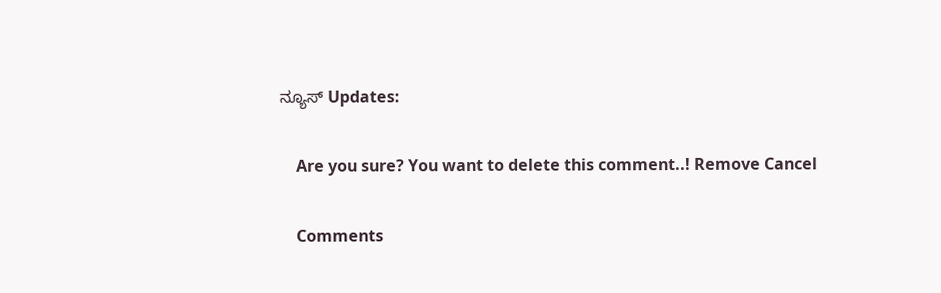ನ್ಯೂಸ್ Updates:

    Are you sure? You want to delete this comment..! Remove Cancel

    Comments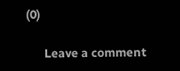(0)

      Leave a comment